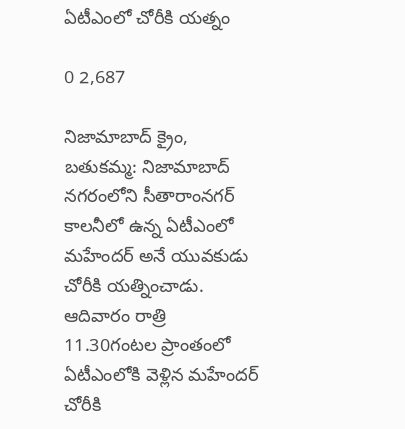ఏటీఎంలో చోరీకి యత్నం

0 2,687

నిజామాబాద్ క్రైం, బతుకమ్మ: నిజామాబాద్ నగరంలోని సీతారాంనగర్ కాలనీలో ఉన్న ఏటీఎంలో మహేందర్ అనే యువకుడు చోరీకి యత్నించాడు. ఆదివారం రాత్రి 11.30గంటల ప్రాంతంలో ఏటీఎంలోకి వెళ్లిన మహేందర్ చోరీకి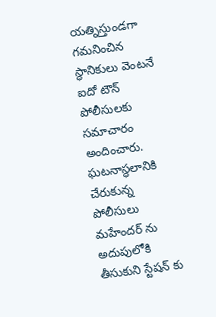యత్నిస్తుండగా గమనించిన స్థానికులు వెంటనే ఐదో టౌన్ పోలీసులకు సమాచారం అందించారు. ఘటనాస్థలానికి చేరుకున్న పోలీసులు మహేందర్ ను అదుపులోకి తీసుకుని స్టేషన్ కు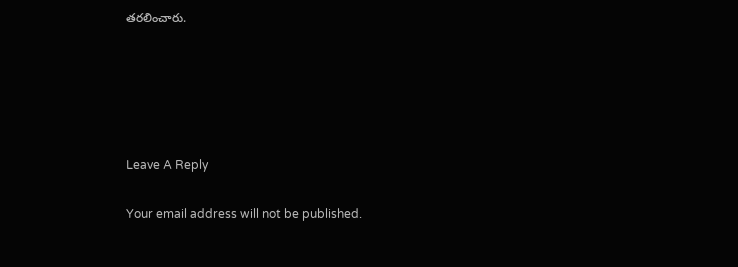తరలించారు.





Leave A Reply

Your email address will not be published.